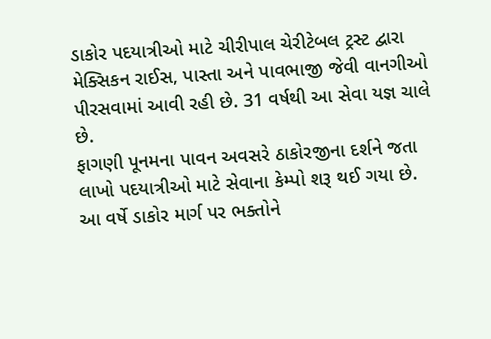ડાકોર પદયાત્રીઓ માટે ચીરીપાલ ચેરીટેબલ ટ્રસ્ટ દ્વારા મેક્સિકન રાઈસ, પાસ્તા અને પાવભાજી જેવી વાનગીઓ પીરસવામાં આવી રહી છે. 31 વર્ષથી આ સેવા યજ્ઞ ચાલે છે.
ફાગણી પૂનમના પાવન અવસરે ઠાકોરજીના દર્શને જતા લાખો પદયાત્રીઓ માટે સેવાના કેમ્પો શરૂ થઈ ગયા છે. આ વર્ષે ડાકોર માર્ગ પર ભક્તોને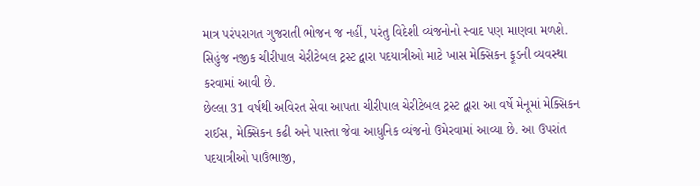માત્ર પરંપરાગત ગુજરાતી ભોજન જ નહીં, પરંતુ વિદેશી વ્યંજનોનો સ્વાદ પણ માણવા મળશે. સિહુંજ નજીક ચીરીપાલ ચેરીટેબલ ટ્રસ્ટ દ્વારા પદયાત્રીઓ માટે ખાસ મેક્સિકન ફૂડની વ્યવસ્થા કરવામાં આવી છે.
છેલ્લા 31 વર્ષથી અવિરત સેવા આપતા ચીરીપાલ ચેરીટેબલ ટ્રસ્ટ દ્વારા આ વર્ષે મેનૂમાં મેક્સિકન રાઈસ, મેક્સિકન કઢી અને પાસ્તા જેવા આધુનિક વ્યંજનો ઉમેરવામાં આવ્યા છે. આ ઉપરાંત પદયાત્રીઓ પાઉંભાજી,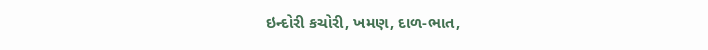ઇન્દોરી કચોરી, ખમણ, દાળ-ભાત,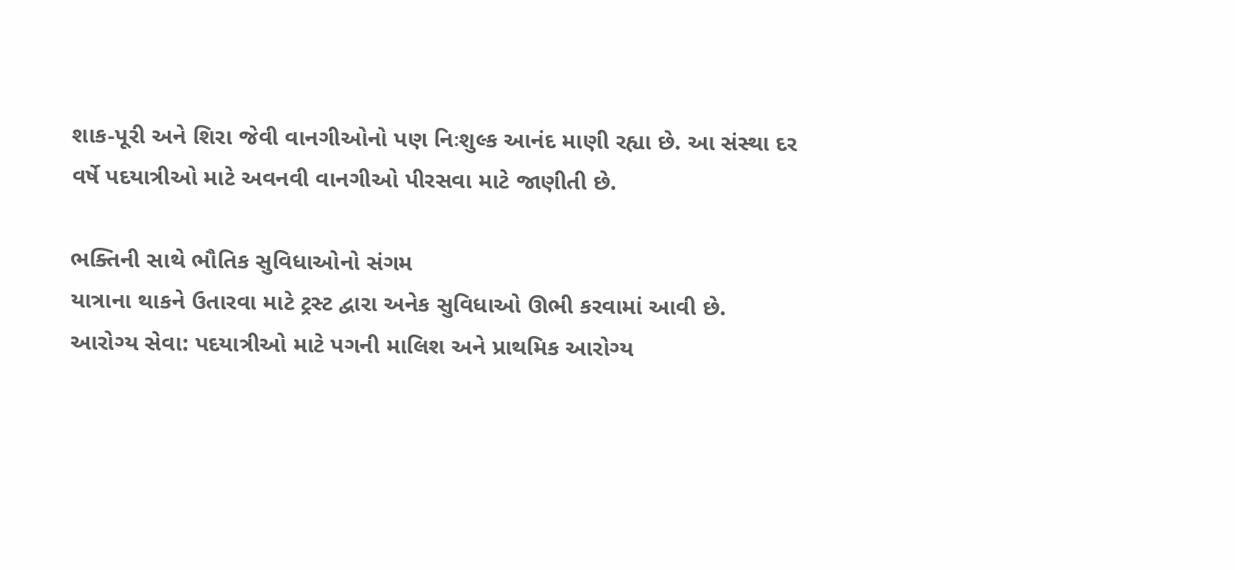શાક-પૂરી અને શિરા જેવી વાનગીઓનો પણ નિઃશુલ્ક આનંદ માણી રહ્યા છે. આ સંસ્થા દર વર્ષે પદયાત્રીઓ માટે અવનવી વાનગીઓ પીરસવા માટે જાણીતી છે.

ભક્તિની સાથે ભૌતિક સુવિધાઓનો સંગમ
યાત્રાના થાકને ઉતારવા માટે ટ્રસ્ટ દ્વારા અનેક સુવિધાઓ ઊભી કરવામાં આવી છે.
આરોગ્ય સેવા: પદયાત્રીઓ માટે પગની માલિશ અને પ્રાથમિક આરોગ્ય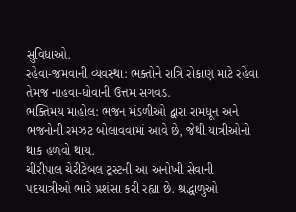સુવિધાઓ.
રહેવા-જમવાની વ્યવસ્થા: ભક્તોને રાત્રિ રોકાણ માટે રહેવા તેમજ નાહવા-ધોવાની ઉત્તમ સગવડ.
ભક્તિમય માહોલ: ભજન મંડળીઓ દ્વારા રામધૂન અને ભજનોની રમઝટ બોલાવવામાં આવે છે, જેથી યાત્રીઓનો થાક હળવો થાય.
ચીરીપાલ ચેરીટેબલ ટ્રસ્ટની આ અનોખી સેવાની પદયાત્રીઓ ભારે પ્રશંસા કરી રહ્યા છે. શ્રદ્ધાળુઓ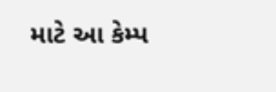માટે આ કેમ્પ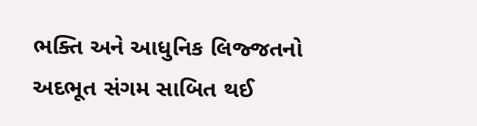ભક્તિ અને આધુનિક લિજ્જતનો અદભૂત સંગમ સાબિત થઈ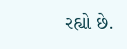રહ્યો છે.